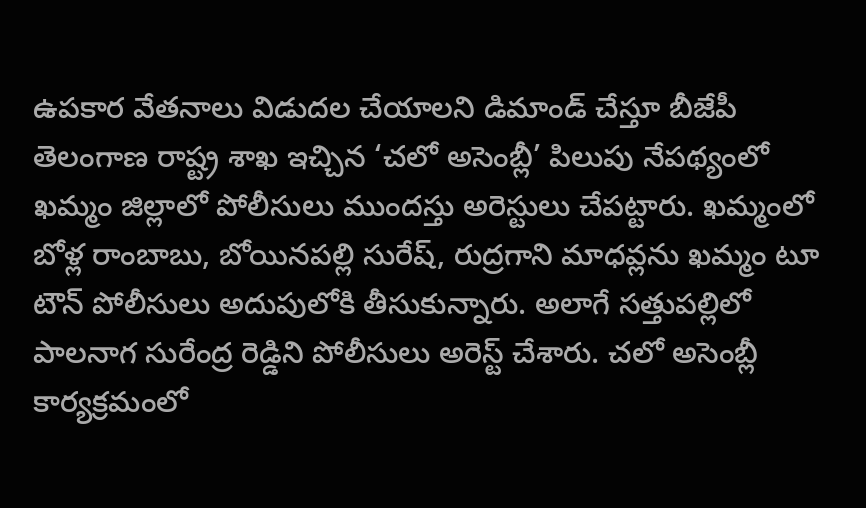ఉపకార వేతనాలు విడుదల చేయాలని డిమాండ్ చేస్తూ బీజేపీ తెలంగాణ రాష్ట్ర శాఖ ఇచ్చిన ‘చలో అసెంబ్లీ’ పిలుపు నేపథ్యంలో ఖమ్మం జిల్లాలో పోలీసులు ముందస్తు అరెస్టులు చేపట్టారు. ఖమ్మంలో బోళ్ల రాంబాబు, బోయినపల్లి సురేష్, రుద్రగాని మాధవ్లను ఖమ్మం టూ టౌన్ పోలీసులు అదుపులోకి తీసుకున్నారు. అలాగే సత్తుపల్లిలో పాలనాగ సురేంద్ర రెడ్డిని పోలీసులు అరెస్ట్ చేశారు. చలో అసెంబ్లీ కార్యక్రమంలో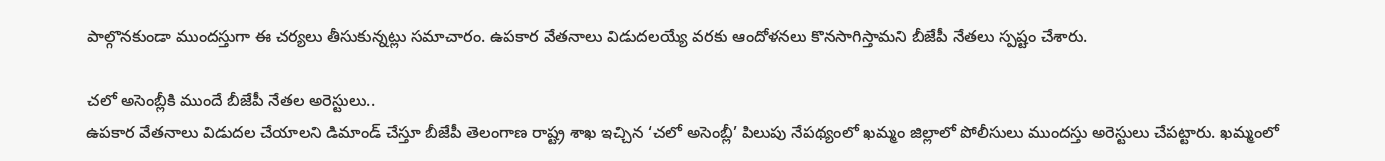పాల్గొనకుండా ముందస్తుగా ఈ చర్యలు తీసుకున్నట్లు సమాచారం. ఉపకార వేతనాలు విడుదలయ్యే వరకు ఆందోళనలు కొనసాగిస్తామని బీజేపీ నేతలు స్పష్టం చేశారు.

చలో అసెంబ్లీకి ముందే బీజేపీ నేతల అరెస్టులు..
ఉపకార వేతనాలు విడుదల చేయాలని డిమాండ్ చేస్తూ బీజేపీ తెలంగాణ రాష్ట్ర శాఖ ఇచ్చిన ‘చలో అసెంబ్లీ’ పిలుపు నేపథ్యంలో ఖమ్మం జిల్లాలో పోలీసులు ముందస్తు అరెస్టులు చేపట్టారు. ఖమ్మంలో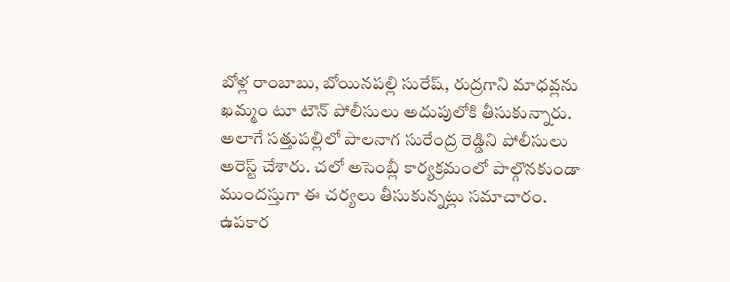బోళ్ల రాంబాబు, బోయినపల్లి సురేష్, రుద్రగాని మాధవ్లను ఖమ్మం టూ టౌన్ పోలీసులు అదుపులోకి తీసుకున్నారు. అలాగే సత్తుపల్లిలో పాలనాగ సురేంద్ర రెడ్డిని పోలీసులు అరెస్ట్ చేశారు. చలో అసెంబ్లీ కార్యక్రమంలో పాల్గొనకుండా ముందస్తుగా ఈ చర్యలు తీసుకున్నట్లు సమాచారం. ఉపకార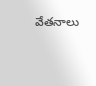వేతనాలు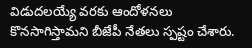విడుదలయ్యే వరకు ఆందోళనలు కొనసాగిస్తామని బీజేపీ నేతలు స్పష్టం చేశారు.